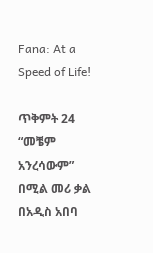Fana: At a Speed of Life!

ጥቅምት 24 “መቼም አንረሳውም” በሚል መሪ ቃል በአዲስ አበባ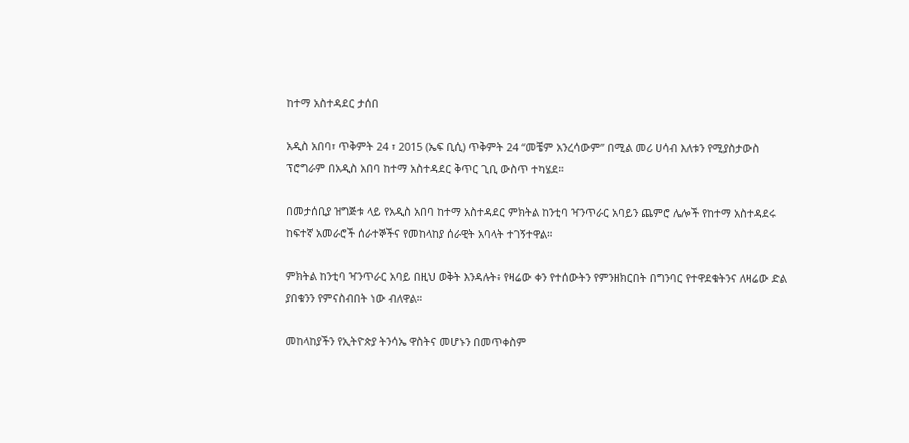ከተማ አስተዳደር ታሰበ

አዲስ አበባ፣ ጥቅምት 24 ፣ 2015 (ኤፍ ቢሲ) ጥቅምት 24 “መቼም አንረሳውም” በሚል መሪ ሀሳብ እለቱን የሚያስታውስ ፕሮግራም በአዲስ አበባ ከተማ አስተዳደር ቅጥር ጊቢ ውስጥ ተካሄደ።

በመታሰቢያ ዝግጅቱ ላይ የአዲስ አበባ ከተማ አስተዳደር ምክትል ከንቲባ ዣንጥራር አባይን ጨምሮ ሌሎች የከተማ አስተዳደሩ ከፍተኛ አመራሮች ሰራተኞችና የመከላከያ ሰራዊት አባላት ተገኝተዋል።

ምክትል ከንቲባ ዣንጥራር አባይ በዚህ ወቅት እንዳሉት፥ የዛሬው ቀን የተሰውትን የምንዘክርበት በግንባር የተዋደቁትንና ለዛሬው ድል ያበቁንን የምናስብበት ነው ብለዋል።

መከላከያችን የኢትዮጵያ ትንሳኤ ዋስትና መሆኑን በመጥቀስም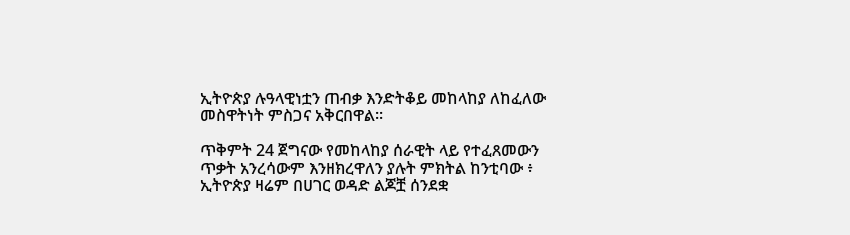ኢትዮጵያ ሉዓላዊነቷን ጠብቃ እንድትቆይ መከላከያ ለከፈለው መስዋትነት ምስጋና አቅርበዋል፡፡

ጥቅምት 24 ጀግናው የመከላከያ ሰራዊት ላይ የተፈጸመውን ጥቃት አንረሳውም እንዘክረዋለን ያሉት ምክትል ከንቲባው ፥ ኢትዮጵያ ዛሬም በሀገር ወዳድ ልጆቿ ሰንደቋ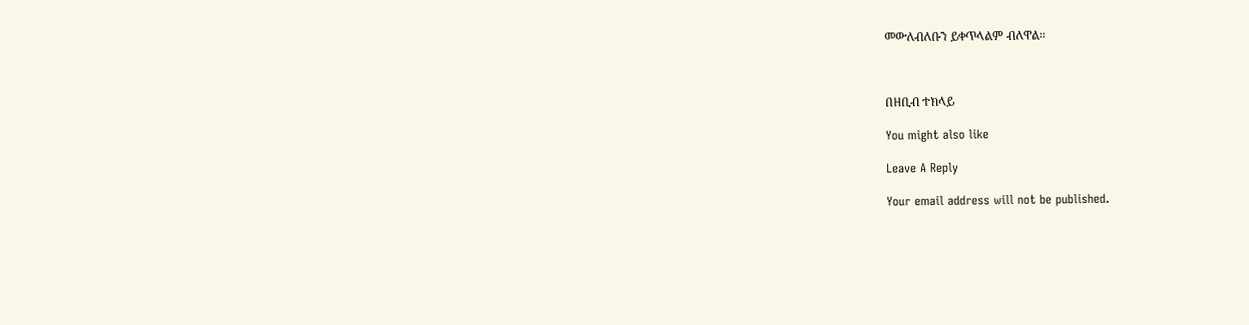መውለብለቡን ይቀጥላልም ብለዋል።



በዘቢብ ተክላይ

You might also like

Leave A Reply

Your email address will not be published.